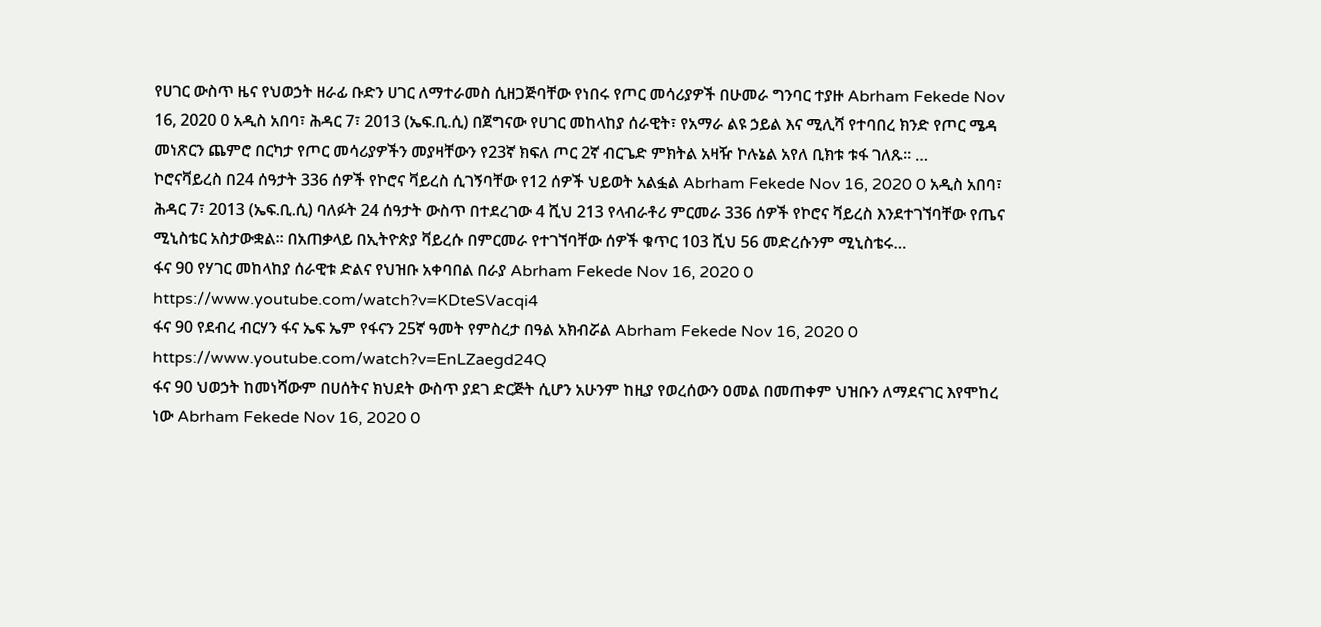የሀገር ውስጥ ዜና የህወኃት ዘራፊ ቡድን ሀገር ለማተራመስ ሲዘጋጅባቸው የነበሩ የጦር መሳሪያዎች በሁመራ ግንባር ተያዙ Abrham Fekede Nov 16, 2020 0 አዲስ አበባ፣ ሕዳር 7፣ 2013 (ኤፍ.ቢ.ሲ) በጀግናው የሀገር መከላከያ ሰራዊት፣ የአማራ ልዩ ኃይል እና ሚሊሻ የተባበረ ክንድ የጦር ሜዳ መነጽርን ጨምሮ በርካታ የጦር መሳሪያዎችን መያዛቸውን የ23ኛ ክፍለ ጦር 2ኛ ብርጌድ ምክትል አዛዥ ኮሉኔል አየለ ቢክቱ ቱፋ ገለጹ፡፡ …
ኮሮናቫይረስ በ24 ሰዓታት 336 ሰዎች የኮሮና ቫይረስ ሲገኝባቸው የ12 ሰዎች ህይወት አልፏል Abrham Fekede Nov 16, 2020 0 አዲስ አበባ፣ ሕዳር 7፣ 2013 (ኤፍ.ቢ.ሲ) ባለፉት 24 ሰዓታት ውስጥ በተደረገው 4 ሺህ 213 የላብራቶሪ ምርመራ 336 ሰዎች የኮሮና ቫይረስ እንደተገኘባቸው የጤና ሚኒስቴር አስታውቋል። በአጠቃላይ በኢትዮጵያ ቫይረሱ በምርመራ የተገኘባቸው ሰዎች ቁጥር 103 ሺህ 56 መድረሱንም ሚኒስቴሩ…
ፋና 90 የሃገር መከላከያ ሰራዊቱ ድልና የህዝቡ አቀባበል በራያ Abrham Fekede Nov 16, 2020 0 https://www.youtube.com/watch?v=KDteSVacqi4
ፋና 90 የደብረ ብርሃን ፋና ኤፍ ኤም የፋናን 25ኛ ዓመት የምስረታ በዓል አክብሯል Abrham Fekede Nov 16, 2020 0 https://www.youtube.com/watch?v=EnLZaegd24Q
ፋና 90 ህወኃት ከመነሻውም በሀሰትና ክህደት ውስጥ ያደገ ድርጅት ሲሆን አሁንም ከዚያ የወረሰውን ዐመል በመጠቀም ህዝቡን ለማደናገር እየሞከረ ነው Abrham Fekede Nov 16, 2020 0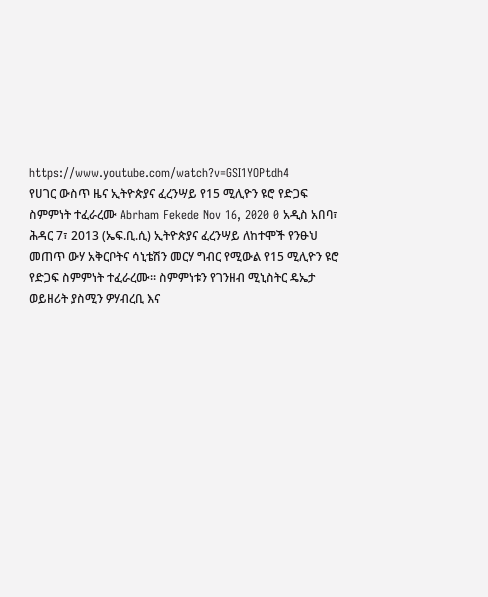https://www.youtube.com/watch?v=GSI1YOPtdh4
የሀገር ውስጥ ዜና ኢትዮጵያና ፈረንሣይ የ15 ሚሊዮን ዩሮ የድጋፍ ስምምነት ተፈራረሙ Abrham Fekede Nov 16, 2020 0 አዲስ አበባ፣ ሕዳር 7፣ 2013 (ኤፍ.ቢ.ሲ) ኢትዮጵያና ፈረንሣይ ለከተሞች የንፁህ መጠጥ ውሃ አቅርቦትና ሳኒቴሽን መርሃ ግብር የሚውል የ15 ሚሊዮን ዩሮ የድጋፍ ስምምነት ተፈራረሙ። ስምምነቱን የገንዘብ ሚኒስትር ዴኤታ ወይዘሪት ያስሚን ዎሃብረቢ እና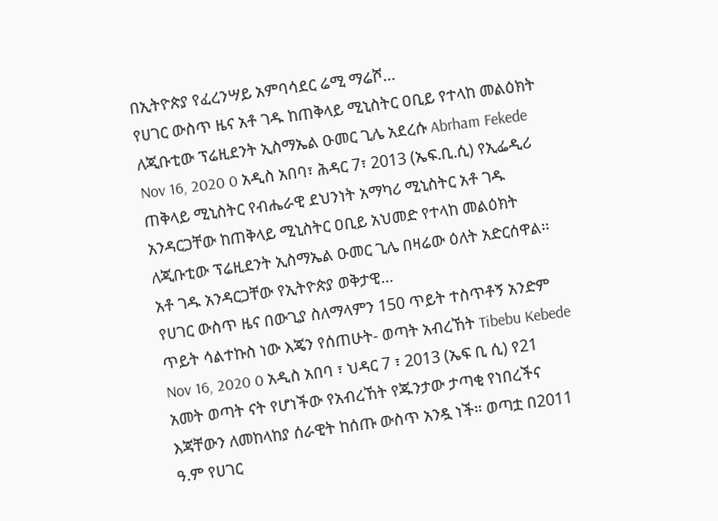በኢትዮጵያ የፈረንሣይ አምባሳደር ሬሚ ማሬሾ…
የሀገር ውስጥ ዜና አቶ ገዱ ከጠቅላይ ሚኒስትር ዐቢይ የተላከ መልዕክት ለጂቡቲው ፕሬዚደንት ኢስማኤል ዑመር ጊሌ አደረሱ Abrham Fekede Nov 16, 2020 0 አዲስ አበባ፣ ሕዳር 7፣ 2013 (ኤፍ.ቢ.ሲ) የኢፌዲሪ ጠቅላይ ሚኒስትር የብሔራዊ ደህንነት አማካሪ ሚኒስትር አቶ ገዱ አንዳርጋቸው ከጠቅላይ ሚኒስትር ዐቢይ አህመድ የተላከ መልዕክት ለጂቡቲው ፕሬዚደንት ኢስማኤል ዑመር ጊሌ በዛሬው ዕለት አድርሰዋል፡፡ አቶ ገዱ አንዳርጋቸው የኢትዮጵያ ወቅታዊ…
የሀገር ውስጥ ዜና በውጊያ ስለማላምን 150 ጥይት ተስጥቶኝ አንድም ጥይት ሳልተኩስ ነው እጄን የሰጠሁት- ወጣት አብረኸት Tibebu Kebede Nov 16, 2020 0 አዲስ አበባ ፣ ህዳር 7 ፣ 2013 (ኤፍ ቢ ሲ) የ21 አመት ወጣት ናት የሆነችው የአብረኸት የጁንታው ታጣቂ የነበረችና እጃቸውን ለመከላከያ ሰራዊት ከሰጡ ውስጥ አንዷ ነች። ወጣቷ በ2011 ዓ.ም የሀገር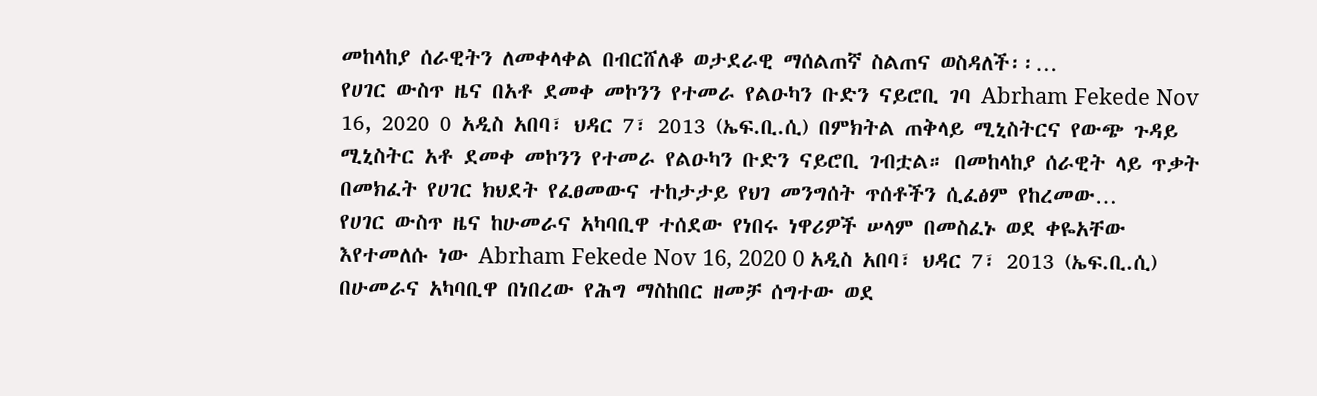መከላከያ ሰራዊትን ለመቀላቀል በብርሸለቆ ወታደራዊ ማሰልጠኛ ስልጠና ወስዳለች፡፡…
የሀገር ውስጥ ዜና በአቶ ደመቀ መኮንን የተመራ የልዑካን ቡድን ናይሮቢ ገባ Abrham Fekede Nov 16, 2020 0 አዲስ አበባ፣ ህዳር 7፣ 2013 (ኤፍ.ቢ.ሲ) በምክትል ጠቅላይ ሚኒስትርና የውጭ ጉዳይ ሚኒስትር አቶ ደመቀ መኮንን የተመራ የልዑካን ቡድን ናይሮቢ ገብቷል። በመከላከያ ሰራዊት ላይ ጥቃት በመክፈት የሀገር ክህደት የፈፀመውና ተከታታይ የህገ መንግሰት ጥሰቶችን ሲፈፅም የከረመው…
የሀገር ውስጥ ዜና ከሁመራና አካባቢዋ ተሰደው የነበሩ ነዋሪዎች ሠላም በመስፈኑ ወደ ቀዬአቸው እየተመለሱ ነው Abrham Fekede Nov 16, 2020 0 አዲስ አበባ፣ ህዳር 7፣ 2013 (ኤፍ.ቢ.ሲ) በሁመራና አካባቢዋ በነበረው የሕግ ማስከበር ዘመቻ ሰግተው ወደ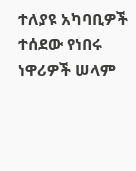ተለያዩ አካባቢዎች ተሰደው የነበሩ ነዋሪዎች ሠላም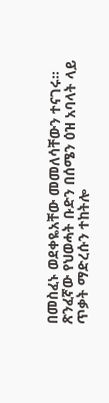በመስፈኑ ወደቀዬአቸው መመለሳቸውን ተናገሩ። ጽንፈኛው የህወሓት ቡድን በሰሜን ዕዝ አባላት ላይ ጥቃት ማድረሱን ተከትሎ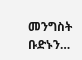መንግስት ቡድኑን…